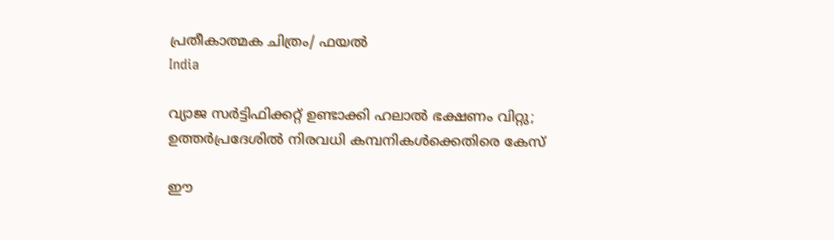പ്രതീകാത്മക ചിത്രം/ ഫയൽ
India

വ്യാജ സര്‍ട്ടിഫിക്കറ്റ് ഉണ്ടാക്കി ഹലാല്‍ ഭക്ഷണം വിറ്റു; ഉത്തര്‍പ്രദേശില്‍ നിരവധി കമ്പനികള്‍ക്കെതിരെ കേസ്

ഈ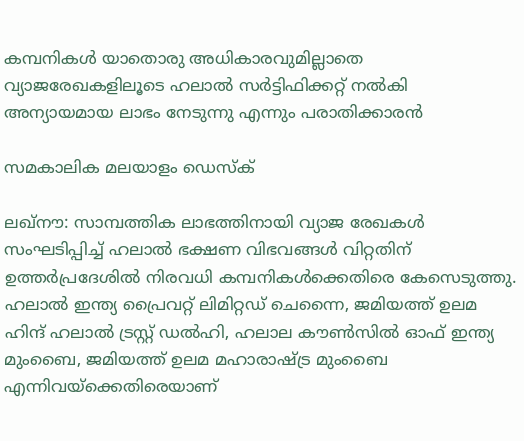കമ്പനികള്‍ യാതൊരു അധികാരവുമില്ലാതെ വ്യാജരേഖകളിലൂടെ ഹലാല്‍ സര്‍ട്ടിഫിക്കറ്റ് നല്‍കി അന്യായമായ ലാഭം നേടുന്നു എന്നും പരാതിക്കാരന്‍

സമകാലിക മലയാളം ഡെസ്ക്

ലഖ്‌നൗ: സാമ്പത്തിക ലാഭത്തിനായി വ്യാജ രേഖകള്‍ സംഘടിപ്പിച്ച് ഹലാല്‍ ഭക്ഷണ വിഭവങ്ങള്‍ വിറ്റതിന് ഉത്തര്‍പ്രദേശില്‍ നിരവധി കമ്പനികള്‍ക്കെതിരെ കേസെടുത്തു. ഹലാല്‍ ഇന്ത്യ പ്രൈവറ്റ് ലിമിറ്റഡ് ചെന്നൈ, ജമിയത്ത് ഉലമ ഹിന്ദ് ഹലാല്‍ ട്രസ്റ്റ് ഡല്‍ഹി, ഹലാല കൗണ്‍സില്‍ ഓഫ് ഇന്ത്യ മുംബൈ, ജമിയത്ത് ഉലമ മഹാരാഷ്ട്ര മുംബൈ എന്നിവയ്ക്കെതിരെയാണ്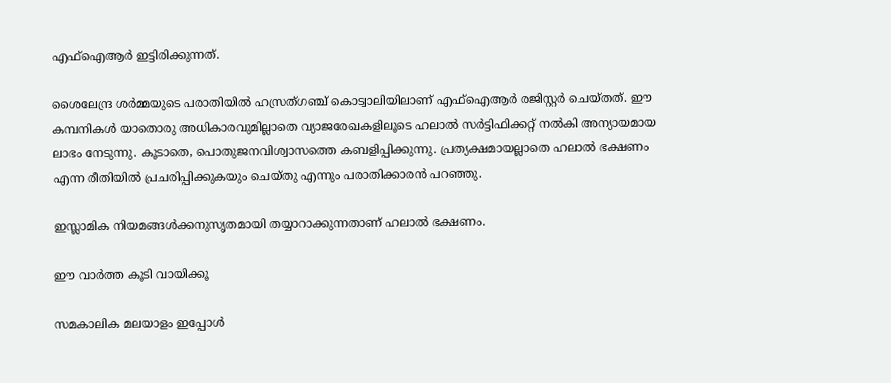എഫ്‌ഐആര്‍ ഇട്ടിരിക്കുന്നത്.

ശൈലേന്ദ്ര ശര്‍മ്മയുടെ പരാതിയില്‍ ഹസ്രത്ഗഞ്ച് കൊട്വാലിയിലാണ് എഫ്‌ഐആര്‍ രജിസ്റ്റര്‍ ചെയ്തത്. ഈ കമ്പനികള്‍ യാതൊരു അധികാരവുമില്ലാതെ വ്യാജരേഖകളിലൂടെ ഹലാല്‍ സര്‍ട്ടിഫിക്കറ്റ് നല്‍കി അന്യായമായ ലാഭം നേടുന്നു. കൂടാതെ, പൊതുജനവിശ്വാസത്തെ കബളിപ്പിക്കുന്നു. പ്രത്യക്ഷമായല്ലാതെ ഹലാല്‍ ഭക്ഷണം എന്ന രീതിയില്‍ പ്രചരിപ്പിക്കുകയും ചെയ്തു എന്നും പരാതിക്കാരന്‍ പറഞ്ഞു.

ഇസ്ലാമിക നിയമങ്ങള്‍ക്കനുസൃതമായി തയ്യാറാക്കുന്നതാണ് ഹലാല്‍ ഭക്ഷണം.

ഈ വാര്‍ത്ത കൂടി വായിക്കൂ

സമകാലിക മലയാളം ഇപ്പോള്‍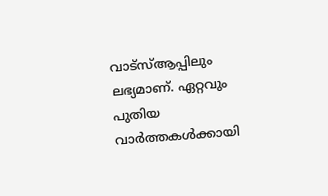വാട്‌സ്ആപ്പിലും ലഭ്യമാണ്. ഏറ്റവും പുതിയ വാര്‍ത്തകള്‍ക്കായി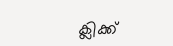ക്ലിക്ക്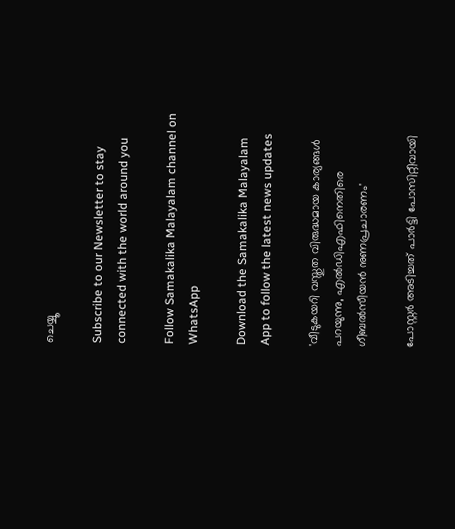ചെയ്യൂ

Subscribe to our Newsletter to stay connected with the world around you

Follow Samakalika Malayalam channel on WhatsApp

Download the Samakalika Malayalam App to follow the latest news updates

'വീടുകയറി വസ്തുത വിരുദ്ധമായ കാര്യങ്ങള്‍ പറയുന്നു, എല്‍ഡിഎഫിനെതിരെ ഗീബല്‍സീയന്‍ നുണപ്രചാരണം'

പോസ്റ്റര്‍ അടിച്ചത് പാര്‍ട്ടി പോസിറ്റീവായി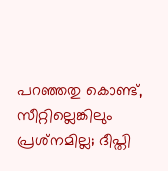പറഞ്ഞതു കൊണ്ട്, സീറ്റില്ലെങ്കിലും പ്രശ്‌നമില്ല; ദീപ്തി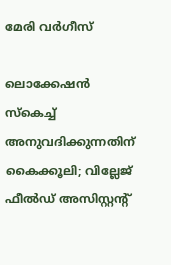മേരി വര്‍ഗീസ്

ലൊക്കേഷന്‍ സ്‌കെച്ച് അനുവദിക്കുന്നതിന് കൈക്കൂലി; വില്ലേജ് ഫീല്‍ഡ് അസിസ്റ്റന്റ്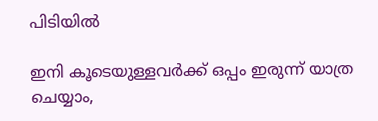പിടിയില്‍

ഇനി കൂടെയുള്ളവര്‍ക്ക് ഒപ്പം ഇരുന്ന് യാത്ര ചെയ്യാം,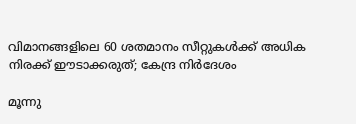വിമാനങ്ങളിലെ 60 ശതമാനം സീറ്റുകള്‍ക്ക് അധിക നിരക്ക് ഈടാക്കരുത്; കേന്ദ്ര നിര്‍ദേശം

മൂന്നു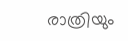രാത്രിയും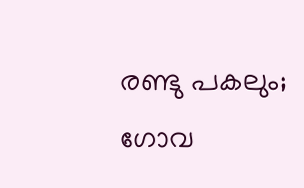രണ്ടു പകലും; ഗോവ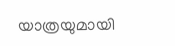യാത്രയുമായി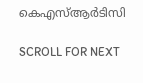കെഎസ്ആര്‍ടിസി

SCROLL FOR NEXT